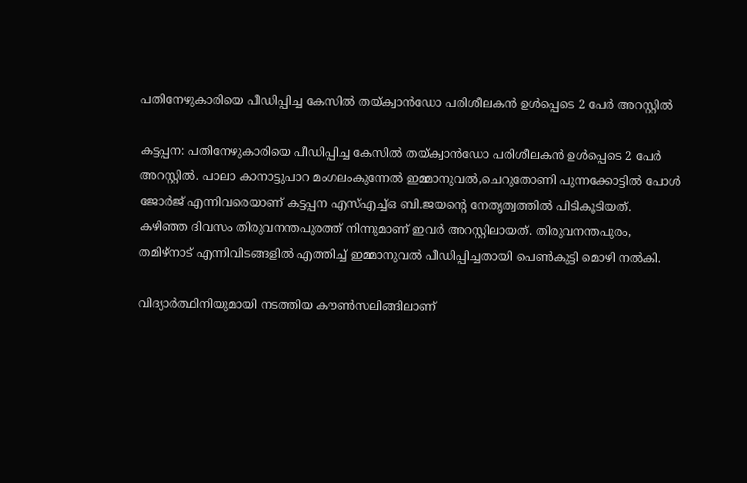പതിനേഴുകാരിയെ പീഡിപ്പിച്ച കേസില്‍ തയ്ക്വാന്‍ഡോ പരിശീലകന്‍ ഉള്‍പ്പെടെ 2 പേര്‍ അറസ്റ്റില്‍

കട്ടപ്പന: പതിനേഴുകാരിയെ പീഡിപ്പിച്ച കേസില്‍ തയ്ക്വാന്‍ഡോ പരിശീലകന്‍ ഉള്‍പ്പെടെ 2 പേര്‍ അറസ്റ്റില്‍. പാലാ കാനാട്ടുപാറ മംഗലംകുന്നേല്‍ ഇമ്മാനുവല്‍,ചെറുതോണി പുന്നക്കോട്ടില്‍ പോള്‍ ജോര്‍ജ് എന്നിവരെയാണ് കട്ടപ്പന എസ്‌എച്ച്‌ഒ ബി.ജയന്റെ നേതൃത്വത്തില്‍ പിടികൂടിയത്. കഴിഞ്ഞ ദിവസം തിരുവനന്തപുരത്ത് നിന്നുമാണ് ഇവര്‍ അറസ്റ്റിലായത്. തിരുവനന്തപുരം, തമിഴ്‌നാട് എന്നിവിടങ്ങളില്‍ എത്തിച്ച്‌ ഇമ്മാനുവല്‍ പീഡിപ്പിച്ചതായി പെണ്‍കുട്ടി മൊഴി നല്‍കി.

വിദ്യാര്‍ത്ഥിനിയുമായി നടത്തിയ കൗണ്‍സലിങ്ങിലാണ്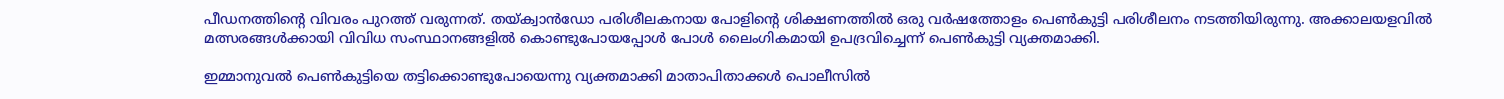പീഡനത്തിന്റെ വിവരം പുറത്ത് വരുന്നത്. തയ്ക്വാന്‍ഡോ പരിശീലകനായ പോളിന്റെ ശിക്ഷണത്തില്‍ ഒരു വര്‍ഷത്തോളം പെണ്‍കുട്ടി പരിശീലനം നടത്തിയിരുന്നു. അക്കാലയളവില്‍ മത്സരങ്ങള്‍ക്കായി വിവിധ സംസ്ഥാനങ്ങളിൽ കൊണ്ടുപോയപ്പോള്‍ പോള്‍ ലൈംഗികമായി ഉപദ്രവിച്ചെന്ന് പെണ്‍കുട്ടി വ്യക്തമാക്കി.

ഇമ്മാനുവല്‍ പെണ്‍കുട്ടിയെ തട്ടിക്കൊണ്ടുപോയെന്നു വ്യക്തമാക്കി മാതാപിതാക്കള്‍ പൊലീസില്‍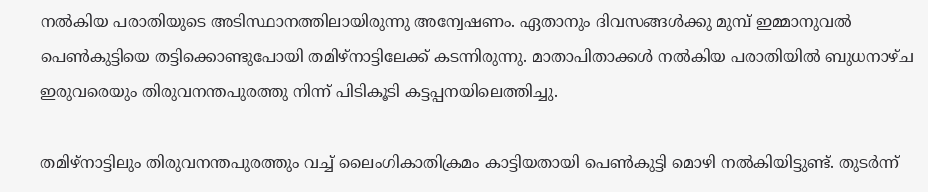നല്‍കിയ പരാതിയുടെ അടിസ്ഥാനത്തിലായിരുന്നു അന്വേഷണം. ഏതാനും ദിവസങ്ങള്‍ക്കു മുമ്പ് ഇമ്മാനുവല്‍ പെണ്‍കുട്ടിയെ തട്ടിക്കൊണ്ടുപോയി തമിഴ്നാട്ടിലേക്ക് കടന്നിരുന്നു. മാതാപിതാക്കള്‍ നല്‍കിയ പരാതിയില്‍ ബുധനാഴ്ച ഇരുവരെയും തിരുവനന്തപുരത്തു നിന്ന് പിടികൂടി കട്ടപ്പനയിലെത്തിച്ചു.

തമിഴ്നാട്ടിലും തിരുവനന്തപുരത്തും വച്ച്‌ ലൈംഗികാതിക്രമം കാട്ടിയതായി പെണ്‍കുട്ടി മൊഴി നല്‍കിയിട്ടുണ്ട്. തുടര്‍ന്ന്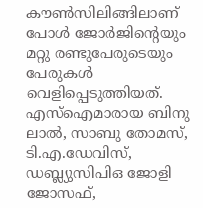കൗണ്‍സിലിങ്ങിലാണ് പോള്‍ ജോര്‍ജിന്‍റെയും മറ്റു രണ്ടുപേരുടെയും പേരുകള്‍ വെളിപ്പെടുത്തിയത്. എസ്‌ഐമാരായ ബിനു ലാല്‍, സാബു തോമസ്, ടി.എ.ഡേവിസ്, ഡബ്ല്യുസിപിഒ ജോളി ജോസഫ്,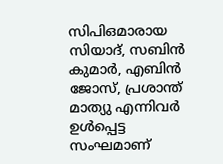സിപിഒമാരായ സിയാദ്, സബിന്‍ കുമാര്‍, എബിന്‍ ജോസ്, പ്രശാന്ത് മാത്യു എന്നിവര്‍ ഉള്‍പ്പെട്ട സംഘമാണ്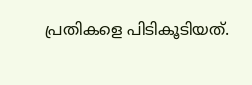പ്രതികളെ പിടികൂടിയത്.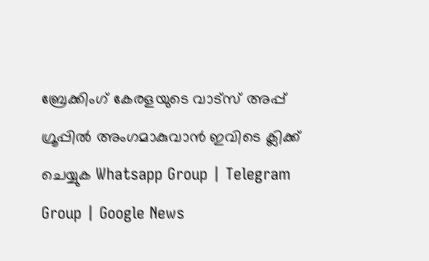ബ്രേക്കിംഗ് കേരളയുടെ വാട്സ് അപ്പ് ഗ്രൂപ്പിൽ അംഗമാകുവാൻ ഇവിടെ ക്ലിക്ക് ചെയ്യുക Whatsapp Group | Telegram Group | Google News